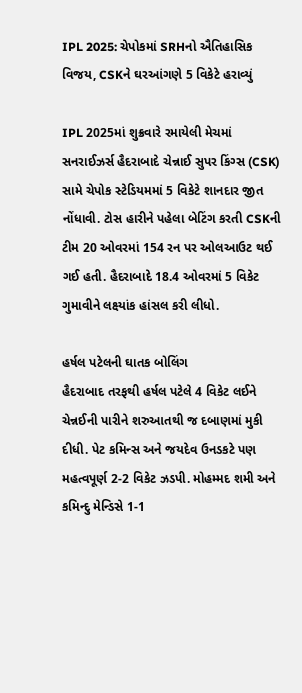IPL 2025: ચેપોકમાં SRHનો ઐતિહાસિક વિજય, CSKને ઘરઆંગણે 5 વિકેટે હરાવ્યું

IPL 2025માં શુક્રવારે રમાયેલી મેચમાં સનરાઈઝર્સ હૈદરાબાદે ચેન્નાઈ સુપર કિંગ્સ (CSK) સામે ચેપોક સ્ટેડિયમમાં 5 વિકેટે શાનદાર જીત નોંધાવી. ટોસ હારીને પહેલા બેટિંગ કરતી CSKની ટીમ 20 ઓવરમાં 154 રન પર ઓલઆઉટ થઈ ગઈ હતી. હૈદરાબાદે 18.4 ઓવરમાં 5 વિકેટ ગુમાવીને લક્ષ્યાંક હાંસલ કરી લીધો.

હર્ષલ પટેલની ઘાતક બોલિંગ
હૈદરાબાદ તરફથી હર્ષલ પટેલે 4 વિકેટ લઈને ચેન્નઈની પારીને શરુઆતથી જ દબાણમાં મુકી દીધી. પેટ કમિન્સ અને જયદેવ ઉનડકટે પણ મહત્વપૂર્ણ 2-2 વિકેટ ઝડપી. મોહમ્મદ શમી અને કમિન્દુ મેન્ડિસે 1-1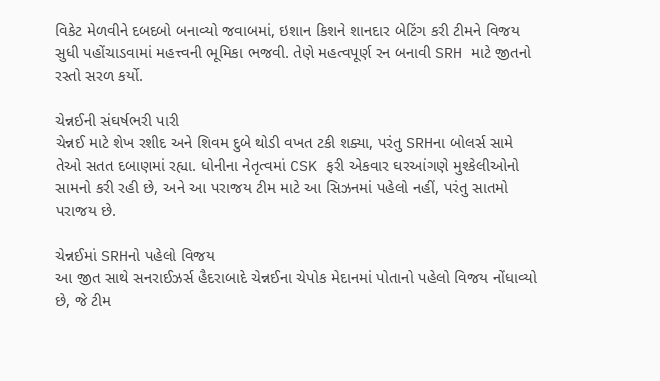વિકેટ મેળવીને દબદબો બનાવ્યો જવાબમાં, ઇશાન કિશને શાનદાર બેટિંગ કરી ટીમને વિજય સુધી પહોંચાડવામાં મહત્ત્વની ભૂમિકા ભજવી. તેણે મહત્વપૂર્ણ રન બનાવી SRH માટે જીતનો રસ્તો સરળ કર્યો.

ચેન્નઈની સંઘર્ષભરી પારી
ચેન્નઈ માટે શેખ રશીદ અને શિવમ દુબે થોડી વખત ટકી શક્યા, પરંતુ SRHના બોલર્સ સામે તેઓ સતત દબાણમાં રહ્યા. ધોનીના નેતૃત્વમાં CSK ફરી એકવાર ઘરઆંગણે મુશ્કેલીઓનો સામનો કરી રહી છે, અને આ પરાજય ટીમ માટે આ સિઝનમાં પહેલો નહીં, પરંતુ સાતમો પરાજય છે.

ચેન્નઈમાં SRHનો પહેલો વિજય
આ જીત સાથે સનરાઈઝર્સ હૈદરાબાદે ચેન્નઈના ચેપોક મેદાનમાં પોતાનો પહેલો વિજય નોંધાવ્યો છે, જે ટીમ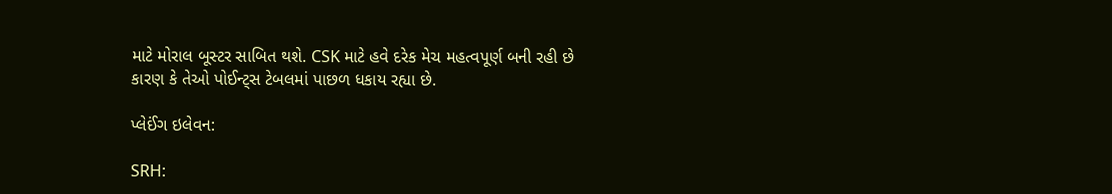માટે મોરાલ બૂસ્ટર સાબિત થશે. CSK માટે હવે દરેક મેચ મહત્વપૂર્ણ બની રહી છે કારણ કે તેઓ પોઈન્ટ્સ ટેબલમાં પાછળ ધકાય રહ્યા છે.

પ્લેઈંગ ઇલેવન:

SRH: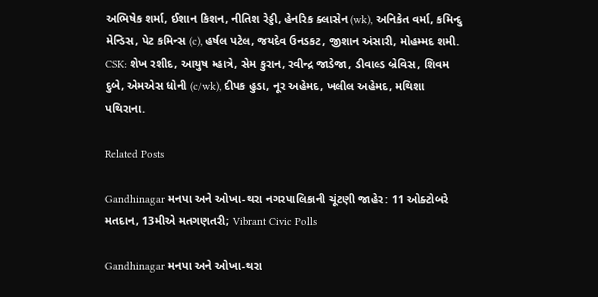અભિષેક શર્મા, ઈશાન કિશન, નીતિશ રેડ્ડી, હેનરિક ક્લાસેન (wk), અનિકેત વર્મા, કમિન્દુ મેન્ડિસ, પેટ કમિન્સ (c), હર્ષલ પટેલ, જયદેવ ઉનડકટ, જીશાન અંસારી, મોહમ્મદ શમી.
CSK: શેખ રશીદ, આયુષ મ્હાત્રે, સેમ કુરાન, રવીન્દ્ર જાડેજા, ડીવાલ્ડ બ્રેવિસ, શિવમ દુબે, એમએસ ધોની (c/wk), દીપક હુડા, નૂર અહેમદ, ખલીલ અહેમદ, મથિશા પથિરાના.

Related Posts

Gandhinagar મનપા અને ઓખા-થરા નગરપાલિકાની ચૂંટણી જાહેર: 11 ઓક્ટોબરે મતદાન, 13મીએ મતગણતરી; Vibrant Civic Polls

Gandhinagar મનપા અને ઓખા-થરા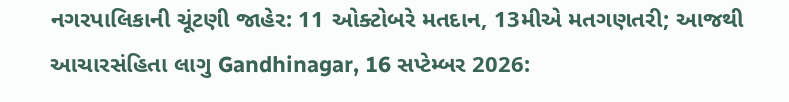નગરપાલિકાની ચૂંટણી જાહેર: 11 ઓક્ટોબરે મતદાન, 13મીએ મતગણતરી; આજથી આચારસંહિતા લાગુ Gandhinagar, 16 સપ્ટેમ્બર 2026: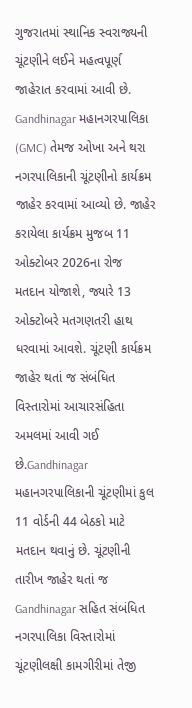ગુજરાતમાં સ્થાનિક સ્વરાજ્યની ચૂંટણીને લઈને મહત્વપૂર્ણ જાહેરાત કરવામાં આવી છે. Gandhinagar મહાનગરપાલિકા (GMC) તેમજ ઓખા અને થરા નગરપાલિકાની ચૂંટણીનો કાર્યક્રમ જાહેર કરવામાં આવ્યો છે. જાહેર કરાયેલા કાર્યક્રમ મુજબ 11 ઓક્ટોબર 2026ના રોજ મતદાન યોજાશે, જ્યારે 13 ઓક્ટોબરે મતગણતરી હાથ ધરવામાં આવશે. ચૂંટણી કાર્યક્રમ જાહેર થતાં જ સંબંધિત વિસ્તારોમાં આચારસંહિતા અમલમાં આવી ગઈ છે.Gandhinagar મહાનગરપાલિકાની ચૂંટણીમાં કુલ 11 વોર્ડની 44 બેઠકો માટે મતદાન થવાનું છે. ચૂંટણીની તારીખ જાહેર થતાં જ Gandhinagar સહિત સંબંધિત નગરપાલિકા વિસ્તારોમાં ચૂંટણીલક્ષી કામગીરીમાં તેજી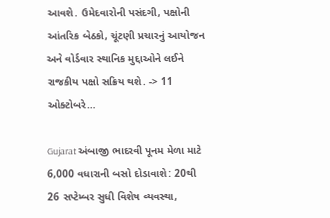આવશે. ઉમેદવારોની પસંદગી, પક્ષોની આંતરિક બેઠકો, ચૂંટણી પ્રચારનું આયોજન અને વોર્ડવાર સ્થાનિક મુદ્દાઓને લઈને રાજકીય પક્ષો સક્રિય થશે. -> 11 ઓક્ટોબરે…

Gujarat અંબાજી ભાદરવી પૂનમ મેળા માટે 6,000 વધારાની બસો દોડાવાશે: 20થી 26 સપ્ટેમ્બર સુધી વિશેષ વ્યવસ્થા,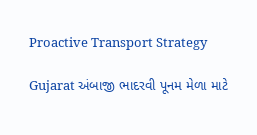Proactive Transport Strategy

Gujarat અંબાજી ભાદરવી પૂનમ મેળા માટે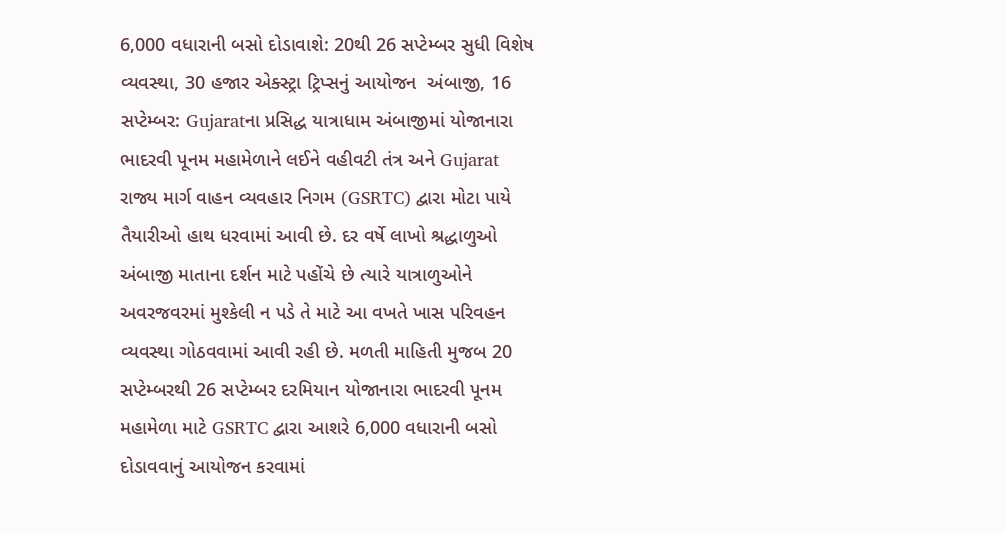6,000 વધારાની બસો દોડાવાશે: 20થી 26 સપ્ટેમ્બર સુધી વિશેષ વ્યવસ્થા, 30 હજાર એક્સ્ટ્રા ટ્રિપ્સનું આયોજન  અંબાજી, 16 સપ્ટેમ્બર: Gujaratના પ્રસિદ્ધ યાત્રાધામ અંબાજીમાં યોજાનારા ભાદરવી પૂનમ મહામેળાને લઈને વહીવટી તંત્ર અને Gujarat રાજ્ય માર્ગ વાહન વ્યવહાર નિગમ (GSRTC) દ્વારા મોટા પાયે તૈયારીઓ હાથ ધરવામાં આવી છે. દર વર્ષે લાખો શ્રદ્ધાળુઓ અંબાજી માતાના દર્શન માટે પહોંચે છે ત્યારે યાત્રાળુઓને અવરજવરમાં મુશ્કેલી ન પડે તે માટે આ વખતે ખાસ પરિવહન વ્યવસ્થા ગોઠવવામાં આવી રહી છે. મળતી માહિતી મુજબ 20 સપ્ટેમ્બરથી 26 સપ્ટેમ્બર દરમિયાન યોજાનારા ભાદરવી પૂનમ મહામેળા માટે GSRTC દ્વારા આશરે 6,000 વધારાની બસો દોડાવવાનું આયોજન કરવામાં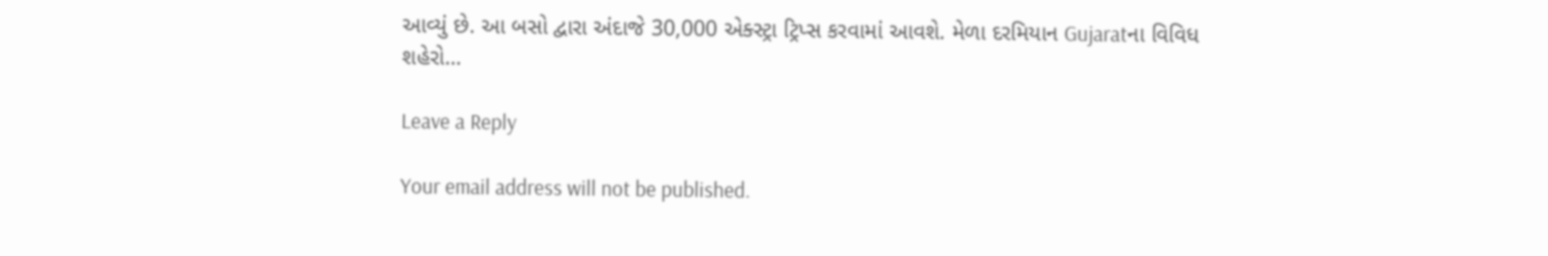આવ્યું છે. આ બસો દ્વારા અંદાજે 30,000 એક્સ્ટ્રા ટ્રિપ્સ કરવામાં આવશે. મેળા દરમિયાન Gujaratના વિવિધ શહેરો…

Leave a Reply

Your email address will not be published.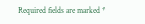Required fields are marked *